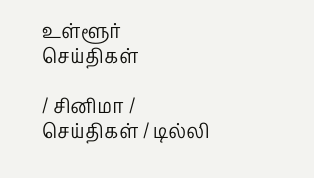உள்ளூர் செய்திகள்

/ சினிமா / செய்திகள் / டில்லி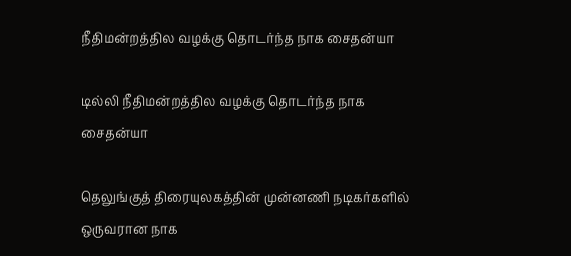நீதிமன்றத்தில வழக்கு தொடர்ந்த நாக சைதன்யா

டில்லி நீதிமன்றத்தில வழக்கு தொடர்ந்த நாக சைதன்யா

தெலுங்குத் திரையுலகத்தின் முன்னணி நடிகர்களில் ஒருவரான நாக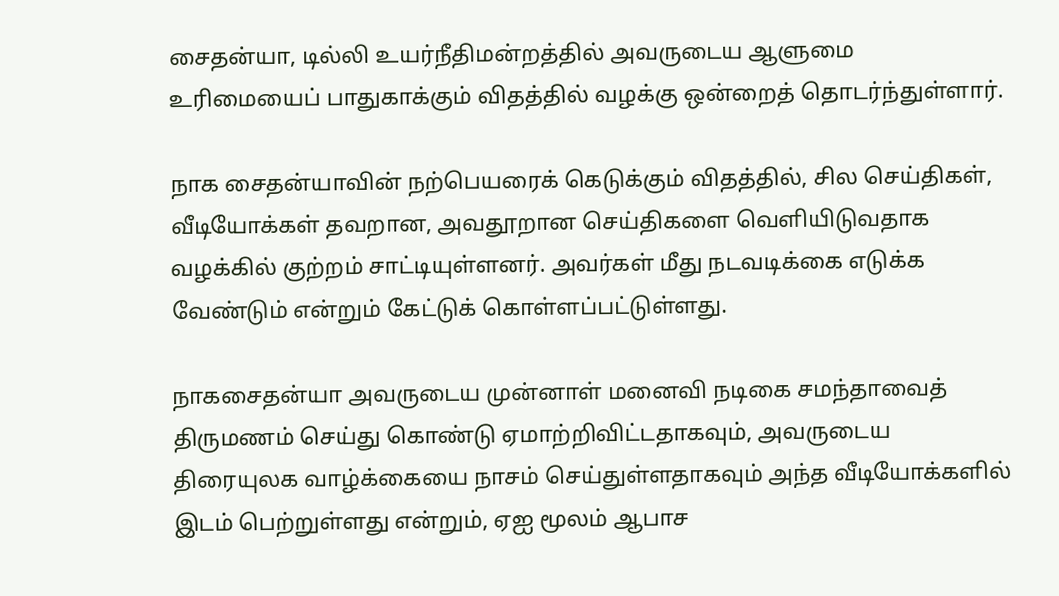சைதன்யா, டில்லி உயர்நீதிமன்றத்தில் அவருடைய ஆளுமை உரிமையைப் பாதுகாக்கும் விதத்தில் வழக்கு ஒன்றைத் தொடர்ந்துள்ளார்.

நாக சைதன்யாவின் நற்பெயரைக் கெடுக்கும் விதத்தில், சில செய்திகள், வீடியோக்கள் தவறான, அவதூறான செய்திகளை வெளியிடுவதாக வழக்கில் குற்றம் சாட்டியுள்ளனர். அவர்கள் மீது நடவடிக்கை எடுக்க வேண்டும் என்றும் கேட்டுக் கொள்ளப்பட்டுள்ளது.

நாகசைதன்யா அவருடைய முன்னாள் மனைவி நடிகை சமந்தாவைத் திருமணம் செய்து கொண்டு ஏமாற்றிவிட்டதாகவும், அவருடைய திரையுலக வாழ்க்கையை நாசம் செய்துள்ளதாகவும் அந்த வீடியோக்களில் இடம் பெற்றுள்ளது என்றும், ஏஐ மூலம் ஆபாச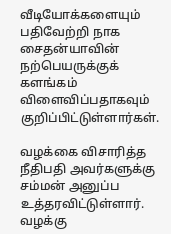வீடியோக்களையும் பதிவேற்றி நாக சைதன்யாவின் நற்பெயருக்குக் களங்கம் விளைவிப்பதாகவும் குறிப்பிட்டுள்ளார்கள்.

வழக்கை விசாரித்த நீதிபதி அவர்களுக்கு சம்மன் அனுப்ப உத்தரவிட்டுள்ளார். வழக்கு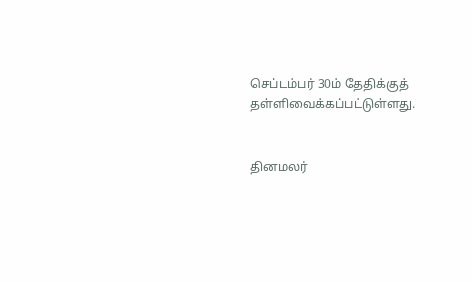செப்டம்பர் 30ம் தேதிக்குத் தள்ளிவைக்கப்பட்டுள்ளது.


தினமலர்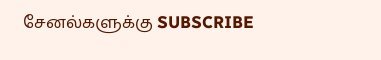சேனல்களுக்கு SUBSCRIBE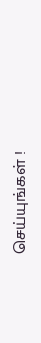செய்யுங்கள் !